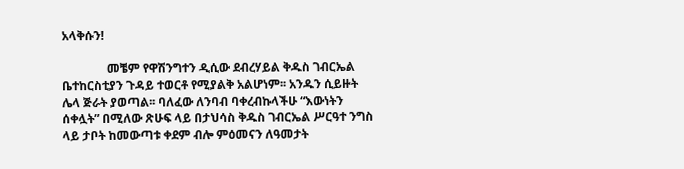አላቅሱን!

               መቼም የዋሽንግተን ዲሲው ደብረሃይል ቅዱስ ገብርኤል ቤተከርስቲያን ጉዳይ ተወርቶ የሚያልቅ አልሆነም፡፡ አንዱን ሲይዙት ሌላ ጅራት ያወጣል፡፡ ባለፈው ለንባብ ባቀረብኩላችሁ “እውነትን ሰቀሏት” በሚለው ጽሁፍ ላይ በታህሳስ ቅዱስ ገብርኤል ሥርዓተ ንግስ ላይ ታቦት ከመውጣቱ ቀደም ብሎ ምዕመናን ለዓመታት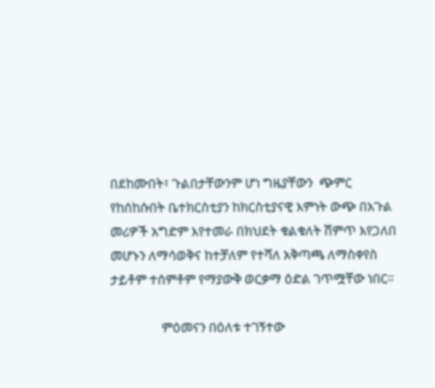በደከሙበት፣ ጉልበታቸውንም ሆነ ግዜያቸውን  ጭምር የከሰከሱበት ቤተክርስቲያን ከክርስቲያናዊ እምነት ውጭ በአጉል መሪዎች አግድም እየተመራ በክህደት ቁልቁለት ሽምጥ እየጋለበ መሆኑን ለማሳወቅና ከተቻለም የተሻለ አቅጣጫ ለማስቀየስ ታይቶም ተሰምቶም የማያውቅ ወርቃማ ዕድል ገጥሟቸው ነበር፡፡

                 ምዕመናን በዕለቱ ተገኝተው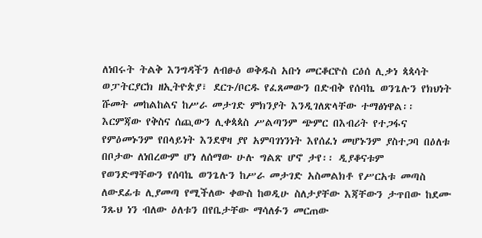ለነበሩት ትልቅ እንግዳችን ለብፁዕ ወቅዱስ አቡነ መርቆርዮስ ርዕሰ ሊቃነ ጳጳሳት ወፓትርያርክ ዘኢትዮጵያ፣ ደርጉ/ቦርዱ የፈጸመውን በድብቅ የሰባኬ ወንጌሉን የክህነት ሹመት መከልከልና ከሥራ መታገድ ምክንያት እንዲገለጽላቸው ተማፅነዋል፡፡ እርምጃው የቅስና ሰጪውን ሊቀጳጳስ ሥልጣንም ጭምር በእብሪት የተጋፋና የምዕመኑንም የበላይነት እንደዋዛ ያየ አምባገነንነት እየሰፈነ መሆኑንም ያስተጋባ በዕለቱ በቦታው ለነበረውም ሆነ ለሰማው ሁሉ ግልጽ ሆኖ ታየ፡፡ ዲያቆናቱም  የወንድማቸውን የሰባኬ ወንጌሉን ከሥራ መታገድ አስመልክቶ የሥርአቱ መጣስ ለውደፊቱ ሊያመጣ የሚችለው ቀውስ ከወዲሁ ስለታያቸው እጃቸውን ታጥበው ከደሙ ንጹህ ነን ብለው ዕለቱን በየቤታቸው ማሳለፉን መርጠው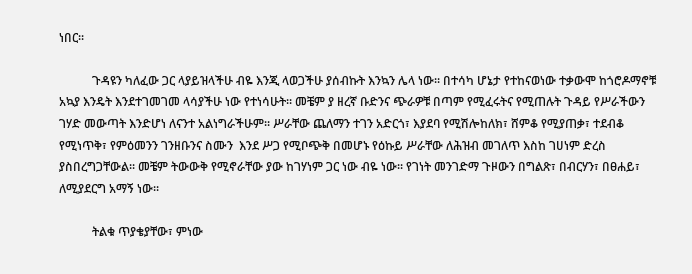ነበር፡፡

           ጉዳዩን ካለፈው ጋር ላያይዝላችሁ ብዬ እንጂ ላወጋችሁ ያሰብኩት እንኳን ሌላ ነው፡፡ በተሳካ ሆኔታ የተከናወነው ተቃውሞ ከጎሮዶማኖቹ አኳያ እንዴት እንደተገመገመ ላሳያችሁ ነው የተነሳሁት፡፡ መቼም ያ ዘረኛ ቡድንና ጭራዎቹ በጣም የሚፈሩትና የሚጠሉት ጉዳይ የሥራችውን ገሃድ መውጣት እንድሆነ ለናንተ አልነግራችሁም፡፡ ሥራቸው ጨለማን ተገን አድርጎ፣ እያደባ የሚሽሎከለክ፣ ሸምቆ የሚያጠቃ፣ ተደብቆ የሚነጥቅ፣ የምዕመንን ገንዘቡንና ስሙን  እንደ ሥጋ የሚቦጭቅ በመሆኑ የዕኩይ ሥራቸው ለሕዝብ መገለጥ እስከ ገሀነም ድረስ ያስበረግጋቸውል፡፡ መቼም ትውውቅ የሚኖራቸው ያው ከገሃነም ጋር ነው ብዬ ነው፡፡ የገነት መንገድማ ጉዞውን በግልጽ፣ በብርሃን፣ በፀሐይ፣ ለሚያደርግ አማኝ ነው፡፡

           ትልቁ ጥያቄያቸው፣ ምነው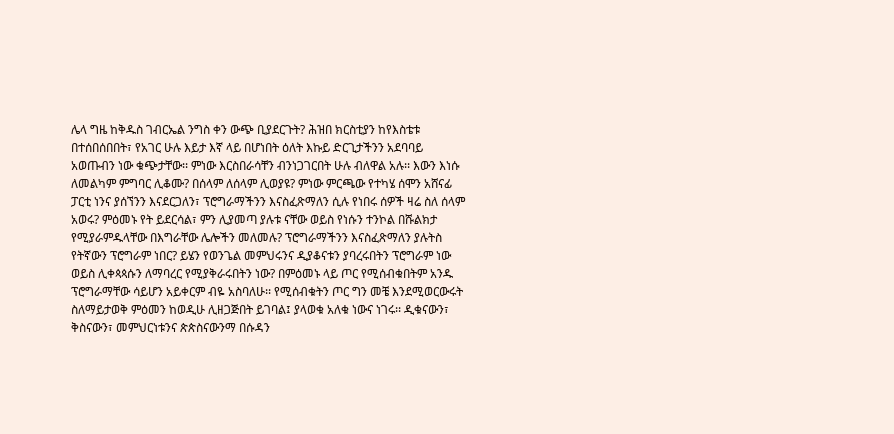ሌላ ግዜ ከቅዱስ ገብርኤል ንግስ ቀን ውጭ ቢያደርጉት? ሕዝበ ክርስቲያን ከየእስቴቱ በተሰበሰበበት፣ የአገር ሁሉ እይታ እኛ ላይ በሆነበት ዕለት እኩይ ድርጊታችንን አደባባይ አወጡብን ነው ቁጭታቸው፡፡ ምነው እርስበራሳቸን ብንነጋገርበት ሁሉ ብለዋል አሉ፡፡ እውን እነሱ ለመልካም ምግባር ሊቆሙ? በሰላም ለሰላም ሊወያዩ? ምነው ምርጫው የተካሄ ሰሞን አሸናፊ ፓርቲ ነንና ያሰኘንን እናደርጋለን፣ ፕሮግራማችንን እናስፈጽማለን ሲሉ የነበሩ ሰዎች ዛሬ ስለ ሰላም አወሩ? ምዕመኑ የት ይደርሳል፣ ምን ሊያመጣ ያሉቱ ናቸው ወይስ የነሱን ተንኮል በሹልክታ የሚያራምዱላቸው በእግራቸው ሌሎችን መለመሉ? ፕሮግራማችንን እናስፈጽማለን ያሉትስ የትኛውን ፕሮግራም ነበር? ይሄን የወንጌል መምህሩንና ዲያቆናቱን ያባረሩበትን ፕሮግራም ነው ወይስ ሊቀጳጳሱን ለማባረር የሚያቅራሩበትን ነው? በምዕመኑ ላይ ጦር የሚሰብቁበትም አንዱ ፕሮግራማቸው ሳይሆን አይቀርም ብዬ አስባለሁ፡፡ የሚሰብቁትን ጦር ግን መቼ እንደሚወርውሩት ስለማይታወቅ ምዕመን ከወዲሁ ሊዘጋጅበት ይገባል፤ ያላወቁ አለቁ ነውና ነገሩ፡፡ ዲቁናውን፣ ቅስናውን፣ መምህርነቱንና ጵጵስናውንማ በሱዳን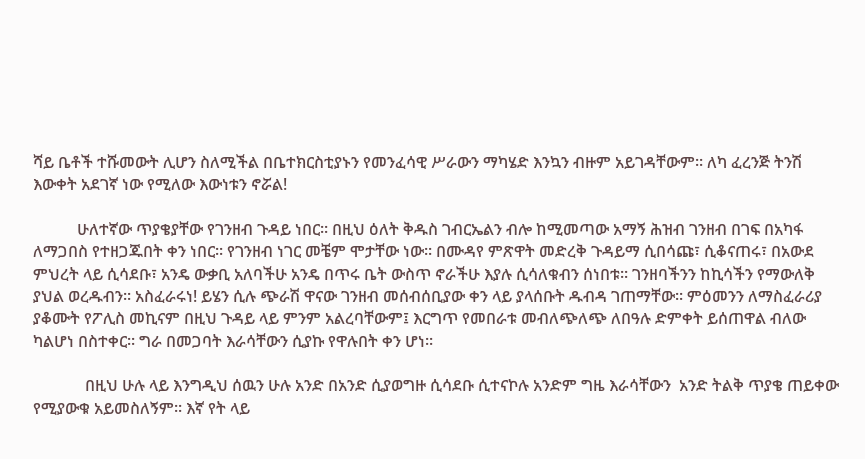ሻይ ቤቶች ተሹመውት ሊሆን ስለሚችል በቤተክርስቲያኑን የመንፈሳዊ ሥራውን ማካሄድ እንኳን ብዙም አይገዳቸውም፡፡ ለካ ፈረንጅ ትንሽ እውቀት አደገኛ ነው የሚለው እውነቱን ኖሯል!

           ሁለተኛው ጥያቄያቸው የገንዘብ ጉዳይ ነበር፡፡ በዚህ ዕለት ቅዱስ ገብርኤልን ብሎ ከሚመጣው አማኝ ሕዝብ ገንዘብ በገፍ በአካፋ ለማጋበስ የተዘጋጁበት ቀን ነበር፡፡ የገንዘብ ነገር መቼም ሞታቸው ነው፡፡ በሙዳየ ምጽዋት መድረቅ ጉዳይማ ሲበሳጩ፣ ሲቆናጠሩ፣ በአውደ ምህረት ላይ ሲሳደቡ፣ አንዴ ውቃቢ አለባችሁ አንዴ በጥሩ ቤት ውስጥ ኖራችሁ እያሉ ሲሳለቁብን ሰነበቱ፡፡ ገንዘባችንን ከኪሳችን የማውለቅ ያህል ወረዱብን፡፡ አስፈራሩነ! ይሄን ሲሉ ጭራሽ ዋናው ገንዘብ መሰብሰቢያው ቀን ላይ ያላሰቡት ዱብዳ ገጠማቸው፡፡ ምዕመንን ለማስፈራሪያ ያቆሙት የፖሊስ መኪናም በዚህ ጉዳይ ላይ ምንም አልረባቸውም፤ እርግጥ የመበራቱ መብለጭለጭ ለበዓሉ ድምቀት ይሰጠዋል ብለው ካልሆነ በስተቀር፡፡ ግራ በመጋባት እራሳቸውን ሲያኩ የዋሉበት ቀን ሆነ፡፡

             በዚህ ሁሉ ላይ እንግዲህ ሰዉን ሁሉ አንድ በአንድ ሲያወግዙ ሲሳደቡ ሲተናኮሉ አንድም ግዜ እራሳቸውን  አንድ ትልቅ ጥያቄ ጠይቀው የሚያውቁ አይመስለኝም፡፡ እኛ የት ላይ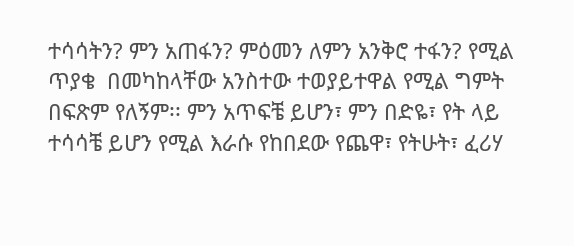ተሳሳትን? ምን አጠፋን? ምዕመን ለምን አንቅሮ ተፋን? የሚል ጥያቄ  በመካከላቸው አንስተው ተወያይተዋል የሚል ግምት በፍጽም የለኝም፡፡ ምን አጥፍቼ ይሆን፣ ምን በድዬ፣ የት ላይ ተሳሳቼ ይሆን የሚል እራሱ የከበደው የጨዋ፣ የትሁት፣ ፈሪሃ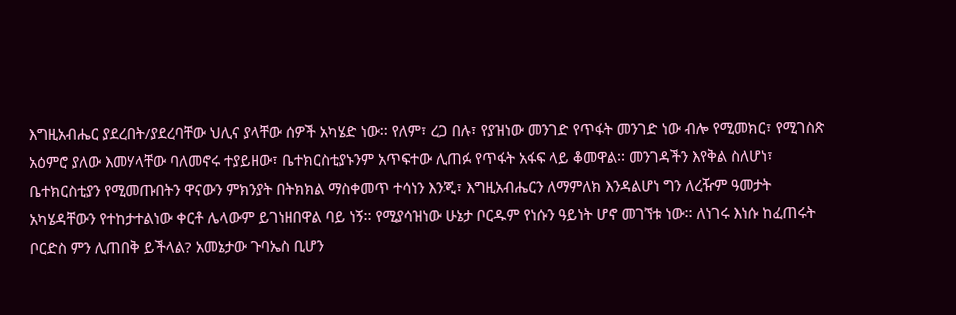እግዚአብሔር ያደረበት/ያደረባቸው ህሊና ያላቸው ሰዎች አካሄድ ነው፡፡ የለም፣ ረጋ በሉ፣ የያዝነው መንገድ የጥፋት መንገድ ነው ብሎ የሚመክር፣ የሚገስጽ አዕምሮ ያለው እመሃላቸው ባለመኖሩ ተያይዘው፣ ቤተክርስቲያኑንም አጥፍተው ሊጠፉ የጥፋት አፋፍ ላይ ቆመዋል፡፡ መንገዳችን እየቅል ስለሆነ፣ ቤተክርስቲያን የሚመጡበትን ዋናውን ምክንያት በትክክል ማስቀመጥ ተሳነን እንጂ፣ እግዚአብሔርን ለማምለክ እንዳልሆነ ግን ለረዥም ዓመታት አካሄዳቸውን የተከታተልነው ቀርቶ ሌላውም ይገነዘበዋል ባይ ነኝ፡፡ የሚያሳዝነው ሁኔታ ቦርዱም የነሱን ዓይነት ሆኖ መገኘቱ ነው፡፡ ለነገሩ እነሱ ከፈጠሩት ቦርድስ ምን ሊጠበቅ ይችላል? አመኔታው ጉባኤስ ቢሆን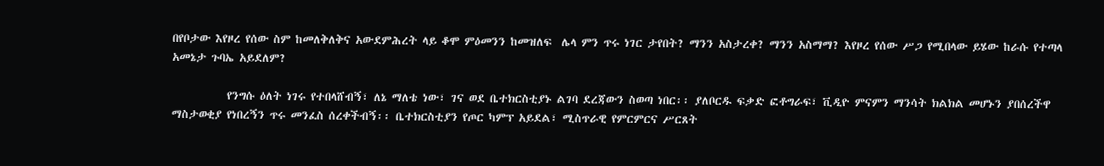በየቦታው እየዞረ የሰው ስም ከመለቅለቅና አውደምሕረት ላይ ቆሞ ምዕመንን ከመዝለፍ  ሌላ ምን ጥሩ ነገር ታየበት? ማንን አስታረቀ? ማንን አስማማ? እየዞረ የሰው ሥጋ የሚበላው ይሄው ከራሱ የተጣላ አመኔታ ጉባኤ አይደለም?

           የንግሱ ዕለት ነገሩ የተበላሸብኝ፣ ለኔ ማለቴ ነው፣ ገና ወደ ቤተክርስቲያኑ ልገባ ደረጃውን ስወጣ ነበር፡፡ ያለቦርዱ ፍቃድ ፎቶግራፍ፣ ቪዲዮ ምናምን ማንሳት ክልክል መሆኑን ያበሰረችዋ ማስታወቂያ የነበረኝን ጥሩ መንፈስ ሰረቀችብኝ፡፡ ቤተክርስቲያን የጦር ካምፕ አይደል፣ ሚስጥራዊ የምርምርና ሥርጸት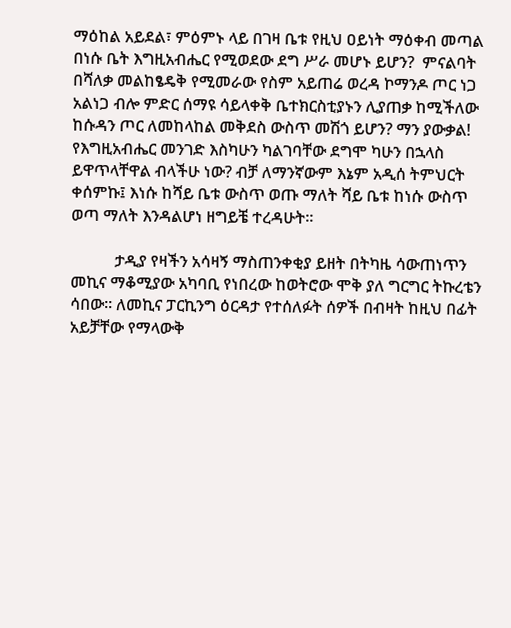ማዕከል አይደል፣ ምዕምኑ ላይ በገዛ ቤቱ የዚህ ዐይነት ማዕቀብ መጣል በነሱ ቤት እግዚአብሔር የሚወደው ደግ ሥራ መሆኑ ይሆን?  ምናልባት በሻለቃ መልከፄዴቅ የሚመራው የስም አይጠሬ ወረዳ ኮማንዶ ጦር ነጋ አልነጋ ብሎ ምድር ሰማዩ ሳይላቀቅ ቤተክርስቲያኑን ሊያጠቃ ከሚችለው ከሱዳን ጦር ለመከላከል መቅደስ ውስጥ መሽጎ ይሆን? ማን ያውቃል! የእግዚአብሔር መንገድ እስካሁን ካልገባቸው ደግሞ ካሁን በኋላስ ይዋጥላቸዋል ብላችሁ ነው? ብቻ ለማንኛውም እኔም አዲሰ ትምህርት ቀሰምኩ፤ እነሱ ከሻይ ቤቱ ውስጥ ወጡ ማለት ሻይ ቤቱ ከነሱ ውስጥ ወጣ ማለት እንዳልሆነ ዘግይቼ ተረዳሁት፡፡

           ታዲያ የዛችን አሳዛኝ ማስጠንቀቂያ ይዘት በትካዜ ሳውጠነጥን መኪና ማቆሚያው አካባቢ የነበረው ከወትሮው ሞቅ ያለ ግርግር ትኩረቴን ሳበው፡፡ ለመኪና ፓርኪንግ ዕርዳታ የተሰለፉት ሰዎች በብዛት ከዚህ በፊት አይቻቸው የማላውቅ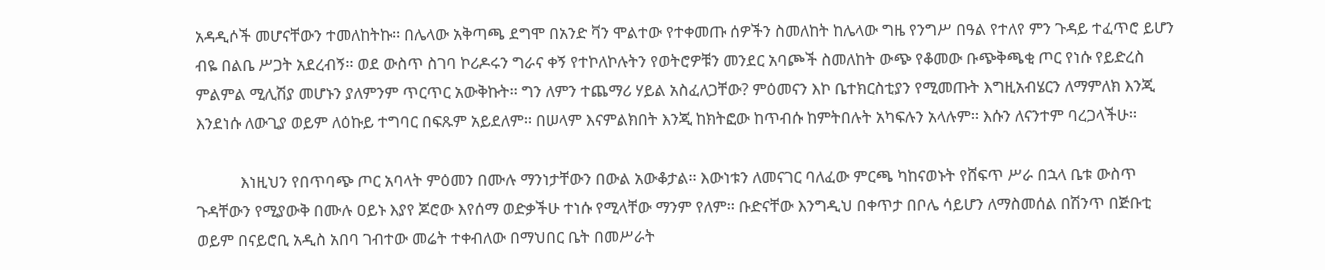አዳዲሶች መሆናቸውን ተመለከትኩ፡፡ በሌላው አቅጣጫ ደግሞ በአንድ ቫን ሞልተው የተቀመጡ ሰዎችን ስመለከት ከሌላው ግዜ የንግሥ በዓል የተለየ ምን ጉዳይ ተፈጥሮ ይሆን ብዬ በልቤ ሥጋት አደረብኝ፡፡ ወደ ውስጥ ስገባ ኮሪዶሩን ግራና ቀኝ የተኮለኮሉትን የወትሮዎቹን መንደር አባጮች ስመለከት ውጭ የቆመው ቡጭቅጫቂ ጦር የነሱ የይድረስ ምልምል ሚሊሽያ መሆኑን ያለምንም ጥርጥር አውቅኩት፡፡ ግን ለምን ተጨማሪ ሃይል አስፈለጋቸው? ምዕመናን እኮ ቤተክርስቲያን የሚመጡት እግዚአብሄርን ለማምለክ እንጂ እንደነሱ ለውጊያ ወይም ለዕኩይ ተግባር በፍጹም አይደለም፡፡ በሠላም እናምልክበት እንጂ ከክትፎው ከጥብሱ ከምትበሉት አካፍሉን አላሉም፡፡ እሱን ለናንተም ባረጋላችሁ፡፡

           እነዚህን የበጥባጭ ጦር አባላት ምዕመን በሙሉ ማንነታቸውን በውል አውቆታል፡፡ እውነቱን ለመናገር ባለፈው ምርጫ ካከናወኑት የሸፍጥ ሥራ በኋላ ቤቱ ውስጥ ጉዳቸውን የሚያውቅ በሙሉ ዐይኑ እያየ ጆሮው እየሰማ ወድቃችሁ ተነሱ የሚላቸው ማንም የለም፡፡ ቡድናቸው እንግዲህ በቀጥታ በቦሌ ሳይሆን ለማስመሰል በሽንጥ በጅቡቲ ወይም በናይሮቢ አዲስ አበባ ገብተው መሬት ተቀብለው በማህበር ቤት በመሥራት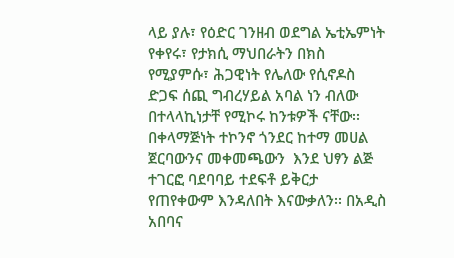ላይ ያሉ፣ የዕድር ገንዘብ ወደግል ኤቲኤምነት የቀየሩ፣ የታክሲ ማህበራትን በክስ የሚያምሱ፣ ሕጋዊነት የሌለው የሲኖዶስ ድጋፍ ሰጪ ግብረሃይል አባል ነን ብለው በተላላኪነታቸ የሚኮሩ ከንቱዎች ናቸው፡፡ በቀላማጅነት ተኮንኖ ጎንደር ከተማ መሀል ጀርባውንና መቀመጫውን  እንደ ህፃን ልጅ ተገርፎ ባደባባይ ተደፍቶ ይቅርታ የጠየቀውም እንዳለበት እናውቃለን፡፡ በአዲስ አበባና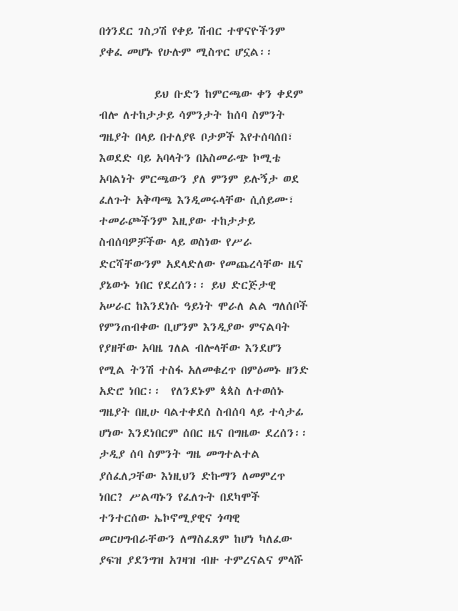በጎንደር ገስጋሽ የቀይ ሽብር ተዋናዮችንም ያቀፈ መሆኑ የሁሉም ሚስጥር ሆኗል፡፡

           ይህ ቡድን ከምርጫው ቀን ቀደም ብሎ ለተከታታይ ሳምንታት ከሰባ ስምንት ግዜያት በላይ በተለያዩ ቦታዎች እየተሰባሰበ፣ እወደድ ባይ አባላትን በአስመራጭ ኮሚቴ አባልነት ምርጫውን ያለ ምንም ይሉኝታ ወደ ፈለጉት አቅጣጫ እንዲመሩላቸው ሲሰይሙ፣ ተመራጮችንም እዚያው ተከታታይ ስብሰባዎቻችው ላይ ወስነው የሥራ ድርሻቸውንም አደላድለው የመጨረሳቸው ዜና ያኔውኑ ነበር የደረሰን፡፡ ይህ ድርጅታዊ አሠራር ከእንደነሱ ዓይነት ሞራለ ልል ግለሰቦች የምንጠብቀው ቢሆንም እንዲያው ምናልባት የያዘቸው አባዜ ገለል ብሎላቸው እንደሆን የሚል ትንሽ ተስፋ አለመቁረጥ በምዕመኑ ዘንድ አድሮ ነበር፡፡  የለንደኑም ጳጳስ ለተወሰኑ ግዜያት በዚሁ ባልተቀደሰ ስብሰባ ላይ ተሳታፊ ሆነው እንደነበርም ሰበር ዜና በግዜው ደረሰን፡፡ ታዲያ ሰባ ስምንት ግዜ መግተልተል ያሰፈለጋቸው እነዚህን ድኩማን ለመምረጥ ነበር? ሥልጣኑን የፈለጉት በደካሞች ተንተርሰው ኤኮኖሚያዊና ጎጣዊ መርሀግብራቸውን ለማስፈጸም ከሆነ ካለፈው ያፍዝ ያደንግዝ አገዛዝ ብዙ ተምረናልና ምላሹ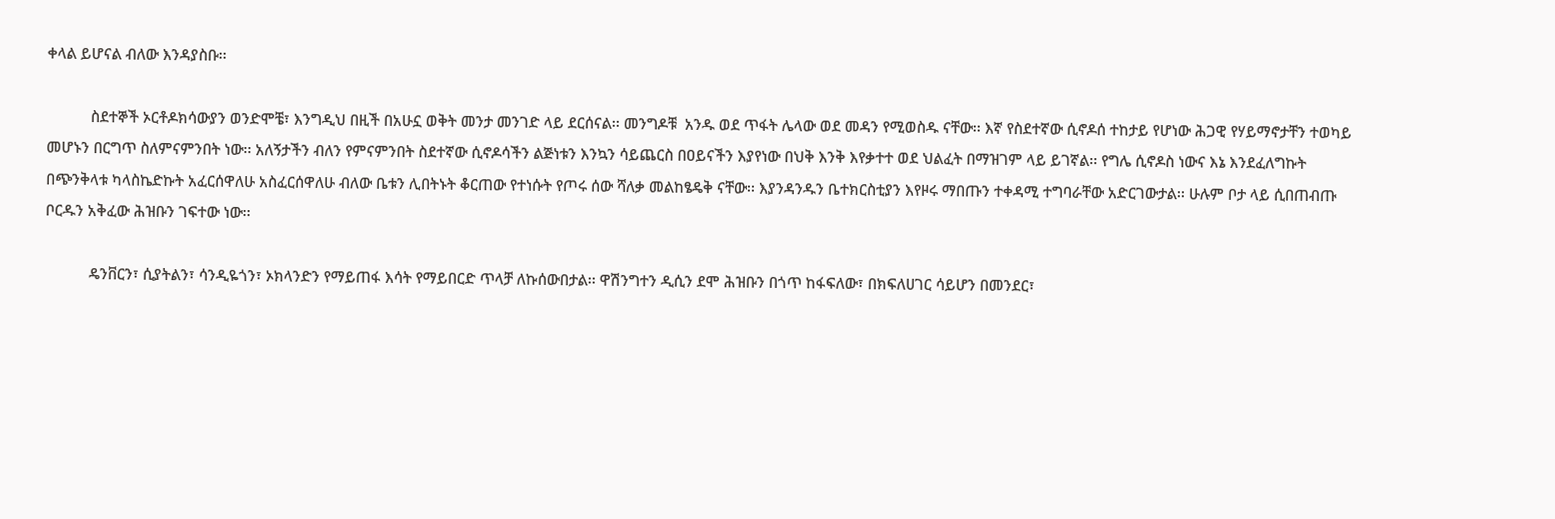ቀላል ይሆናል ብለው እንዳያስቡ፡፡

           ስደተኞች ኦርቶዶክሳውያን ወንድሞቼ፣ እንግዲህ በዚች በአሁኗ ወቅት መንታ መንገድ ላይ ደርሰናል፡፡ መንግዶቹ  አንዱ ወደ ጥፋት ሌላው ወደ መዳን የሚወስዱ ናቸው፡፡ እኛ የስደተኛው ሲኖዶሰ ተከታይ የሆነው ሕጋዊ የሃይማኖታቸን ተወካይ መሆኑን በርግጥ ስለምናምንበት ነው፡፡ አለኝታችን ብለን የምናምንበት ስደተኛው ሲኖዶሳችን ልጅነቱን እንኳን ሳይጨርስ በዐይናችን እያየነው በህቅ እንቅ እየቃተተ ወደ ህልፈት በማዝገም ላይ ይገኛል፡፡ የግሌ ሲኖዶስ ነውና እኔ እንደፈለግኩት  በጭንቅላቱ ካላስኬድኩት አፈርሰዋለሁ አስፈርሰዋለሁ ብለው ቤቱን ሊበትኑት ቆርጠው የተነሱት የጦሩ ሰው ሻለቃ መልከፄዴቅ ናቸው፡፡ እያንዳንዱን ቤተክርስቲያን እየዞሩ ማበጡን ተቀዳሚ ተግባራቸው አድርገውታል፡፡ ሁሉም ቦታ ላይ ሲበጠብጡ ቦርዱን አቅፈው ሕዝቡን ገፍተው ነው፡፡

           ዴንቨርን፣ ሲያትልን፣ ሳንዲዬጎን፣ ኦክላንድን የማይጠፋ እሳት የማይበርድ ጥላቻ ለኩሰውበታል፡፡ ዋሽንግተን ዲሲን ደሞ ሕዝቡን በጎጥ ከፋፍለው፣ በክፍለሀገር ሳይሆን በመንደር፣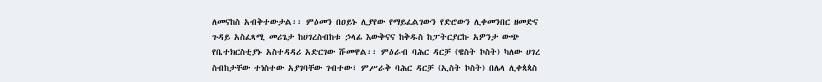ለመናከስ አብቅተውታል፡፡ ምዕመን በዐይኑ ሊያየው የማይፈልገውን የድሮውን ሊቀመንበር ዘመድና ጉዳይ አስፈጻሚ መሪጌታ ከሀገረስብከቱ ኃላፊ እውቅናና ከቅዱስ ከፓትርያርኩ አዎንታ ውጭ የቤተክርስቲያኑ አስተዳዳሪ አድርገው ሹመዋል፡፡ ምዕራብ ባሕር ዳርቻ (ዌስት ኮስት) ካለው ሀገረ ስብከታቸው ተነስተው አያገባቸው ገብተው፣ ምሥራቅ ባሕር ዳርቻ (ኢስት ኮስት) በሌላ ሊቀጳጳስ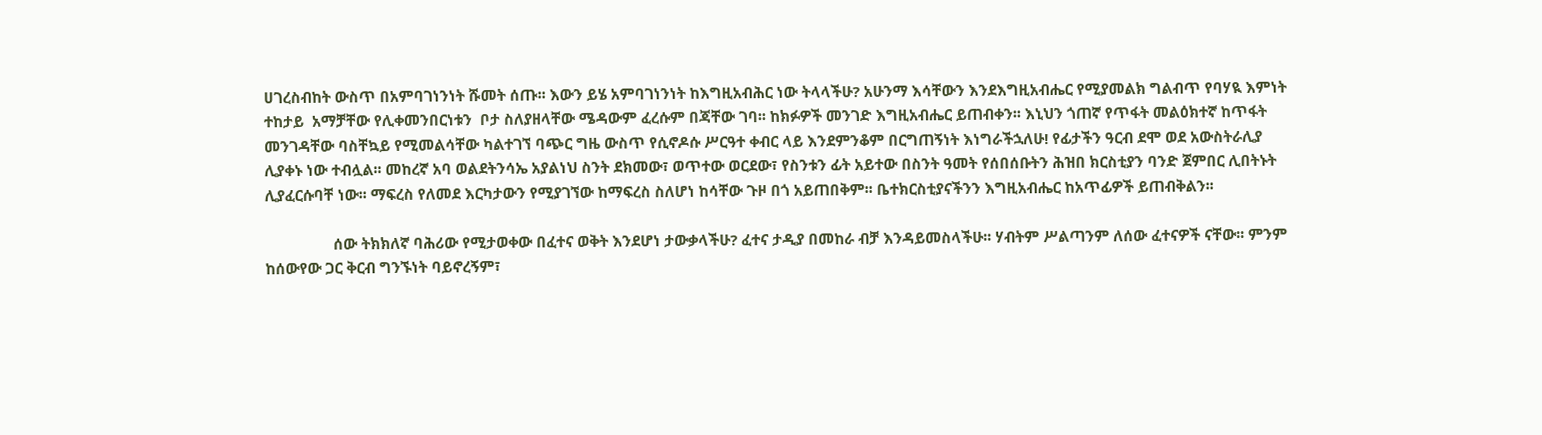ሀገረስብከት ውስጥ በአምባገነንነት ሹመት ሰጡ፡፡ እውን ይሄ አምባገነንነት ከእግዚአብሕር ነው ትላላችሁ? አሁንማ እሳቸውን እንደእግዚአብሔር የሚያመልክ ግልብጥ የባሃዪ እምነት ተከታይ  አማቻቸው የሊቀመንበርነቱን  ቦታ ስለያዘላቸው ሜዳውም ፈረሱም በጃቸው ገባ፡፡ ከክፉዎች መንገድ እግዚአብሔር ይጠብቀን፡፡ እኒህን ጎጠኛ የጥፋት መልዕክተኛ ከጥፋት መንገዳቸው ባስቸኳይ የሚመልሳቸው ካልተገኘ ባጭር ግዜ ውስጥ የሲኖዶሱ ሥርዓተ ቀብር ላይ እንደምንቆም በርግጠኝነት እነግራችኋለሁ! የፊታችን ዓርብ ደሞ ወደ አውስትራሊያ ሊያቀኑ ነው ተብሏል፡፡ መከረኛ አባ ወልደትንሳኤ አያልነህ ስንት ደክመው፣ ወጥተው ወርደው፣ የስንቱን ፊት አይተው በስንት ዓመት የሰበሰቡትን ሕዝበ ክርስቲያን ባንድ ጀምበር ሊበትኑት ሊያፈርሱባቸ ነው፡፡ ማፍረስ የለመደ እርካታውን የሚያገኘው ከማፍረስ ስለሆነ ከሳቸው ጉዞ በጎ አይጠበቅም፡፡ ቤተክርስቲያናችንን እግዚአብሔር ከአጥፊዎች ይጠብቅልን፡፡

                 ሰው ትክክለኛ ባሕሪው የሚታወቀው በፈተና ወቅት እንደሆነ ታውቃላችሁ? ፈተና ታዲያ በመከራ ብቻ እንዳይመስላችሁ፡፡ ሃብትም ሥልጣንም ለሰው ፈተናዎች ናቸው፡፡ ምንም ከሰውየው ጋር ቅርብ ግንኙነት ባይኖረኝም፣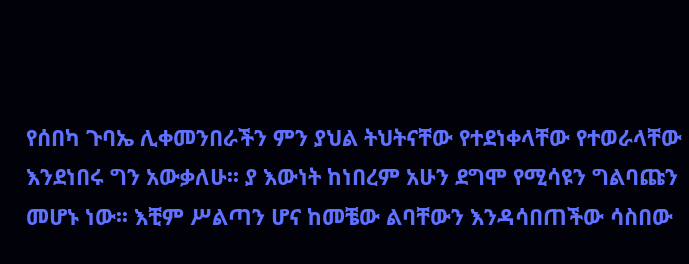የሰበካ ጉባኤ ሊቀመንበራችን ምን ያህል ትህትናቸው የተደነቀላቸው የተወራላቸው እንደነበሩ ግን አውቃለሁ፡፡ ያ እውነት ከነበረም አሁን ደግሞ የሚሳዩን ግልባጩን መሆኑ ነው፡፡ እቺም ሥልጣን ሆና ከመቼው ልባቸውን እንዳሳበጠችው ሳስበው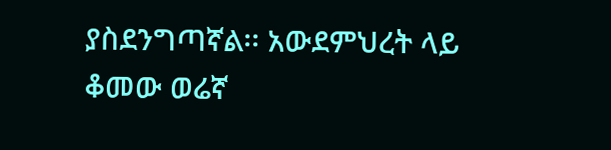ያስደንግጣኛል፡፡ አውደምህረት ላይ ቆመው ወሬኛ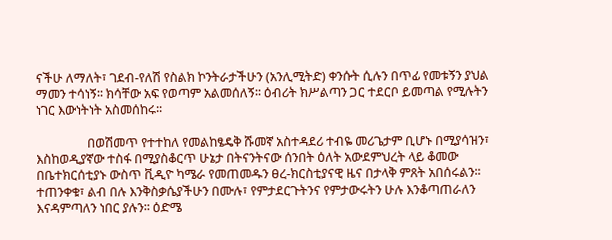ናችሁ ለማለት፣ ገደብ-የለሽ የስልክ ኮንትራታችሁን (አንሊሚትድ) ቀንሱት ሲሉን በጥፊ የመቱኝን ያህል ማመን ተሳነኝ፡፡ ክሳቸው አፍ የወጣም አልመሰለኝ፡፡ ዕብሪት ክሥልጣን ጋር ተደርቦ ይመጣል የሚሉትን ነገር እውነትነት አስመሰከሩ፡፡

                 በወሽመጥ የተተከለ የመልከፄዴቅ ሹመኛ አስተዳደሪ ተብዬ መሪጌታም ቢሆኑ በሚያሳዝን፣ እስከወዲያኛው ተስፋ በሚያስቆርጥ ሁኔታ በትናንትናው ሰንበት ዕለት አውደምህረት ላይ ቆመው በቤተክርሰቲያኑ ውስጥ ቪዲዮ ካሜራ የመጠመዱን ፀረ-ክርስቲያናዊ ዜና በታላቅ ምጸት አበሰሩልን፡፡ ተጠንቀቁ፣ ልብ በሉ እንቅስቃሴያችሁን በሙሉ፣ የምታደርጉትንና የምታውሩትን ሁሉ እንቆጣጠራለን እናዳምጣለን ነበር ያሉን፡፡ ዕድሜ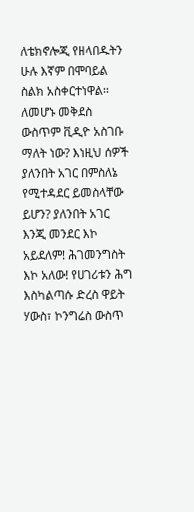ለቴክኖሎጂ የዘላበዱትን ሁሉ እኛም በሞባይል ስልክ አስቀርተነዋል፡፡ ለመሆኑ መቅደስ ውስጥም ቪዲዮ አስገቡ ማለት ነው? እነዚህ ሰዎች ያለንበት አገር በምስለኔ የሚተዳደር ይመስላቸው ይሆን? ያለንበት አገር እንጂ መንደር እኮ አይደለም! ሕገመንግስት እኮ አለው! የሀገሪቱን ሕግ እስካልጣሱ ድረስ ዋይት ሃውስ፣ ኮንግሬስ ውስጥ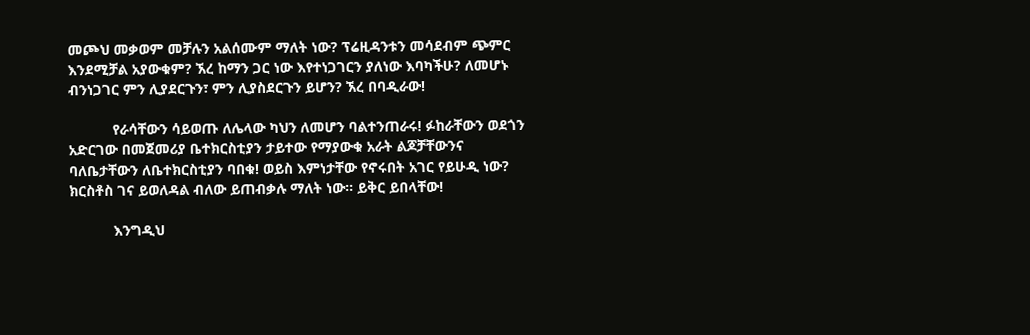መጮህ መቃወም መቻሉን አልሰሙም ማለት ነው? ፕሬዚዳንቱን መሳደብም ጭምር እንደሚቻል አያውቁም? ኧረ ከማን ጋር ነው እየተነጋገርን ያለነው እባካችሁ? ለመሆኑ ብንነጋገር ምን ሊያደርጉን፣ ምን ሊያስደርጉን ይሆን? ኧረ በባዲራው!

           የራሳቸውን ሳይወጡ ለሌላው ካህን ለመሆን ባልተንጠራሩ! ፉከራቸውን ወደጎን አድርገው በመጀመሪያ ቤተክርስቲያን ታይተው የማያውቁ አራት ልጆቻቸውንና ባለቤታቸውን ለቤተክርስቲያን ባበቁ! ወይስ እምነታቸው የኖሩበት አገር የይሁዲ ነው? ክርስቶስ ገና ይወለዳል ብለው ይጠብቃሉ ማለት ነው፡፡ ይቅር ይበላቸው!

           እንግዲህ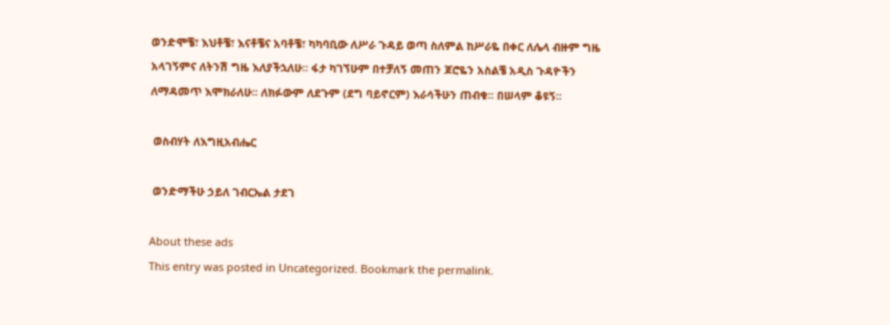ወንድሞቼ፣ እህቶቼ፣ እናቶቼና አባቶቼ፣ ካካባቢው ለሥራ ጉዳይ ወጣ ስለምል ከሥራዬ በቀር ለሌላ ብዙም ግዜ አላገኝምና ለትንሽ ግዜ እለያችኋለሁ፡፡ ፋታ ካገኘሁም በተቻለኝ መጠን ጆሮዬን አስልቼ አዲስ ጉዳዮችን ለማዳመጥ እሞክራለሁ፡፡ ለክፉውም ለደጉም (ደግ ባይኖርም) እራሳችሁን ጠብቁ፡፡ በሠላም ቆዩኝ፡፡

 ወስብሃት ለእግዚአብሔር

 ወንድማችሁ ኃይለ ገብርኤል ታደገ

About these ads
This entry was posted in Uncategorized. Bookmark the permalink.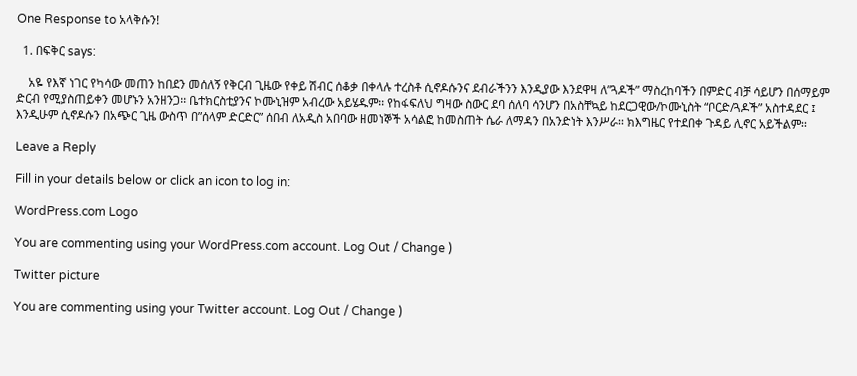One Response to አላቅሱን!

  1. በፍቅር says:

    አዬ የእኛ ነገር የካሳው መጠን ከበደን መሰለኝ የቅርብ ጊዜው የቀይ ሽብር ሰቆቃ በቀላሉ ተረስቶ ሲኖዶሱንና ደብራችንን እንዲያው እንደዋዛ ለ”ጓዶች” ማስረከባችን በምድር ብቻ ሳይሆን በሰማይም ድርብ የሚያስጠይቀን መሆኑን አንዘንጋ፡፡ ቤተክርስቲያንና ኮሙኒዝም አብረው አይሄዱም፡፡ የከፋፍለህ ግዛው ስውር ደባ ሰለባ ሳንሆን በአስቸኳይ ከደርጋዊው/ኮሙኒስት “ቦርድ/ጓዶች” አስተዳደር ፤ እንዲሁም ሲኖዶሱን በአጭር ጊዜ ውስጥ በ”ሰላም ድርድር” ሰበብ ለአዲስ አበባው ዘመነኞች አሳልፎ ከመስጠት ሴራ ለማዳን በአንድነት እንሥራ፡፡ ክእግዜር የተደበቀ ጉዳይ ሊኖር አይችልም፡፡

Leave a Reply

Fill in your details below or click an icon to log in:

WordPress.com Logo

You are commenting using your WordPress.com account. Log Out / Change )

Twitter picture

You are commenting using your Twitter account. Log Out / Change )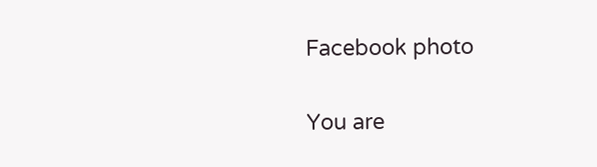Facebook photo

You are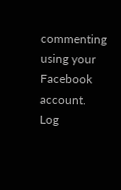commenting using your Facebook account. Log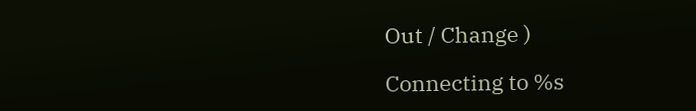Out / Change )

Connecting to %s